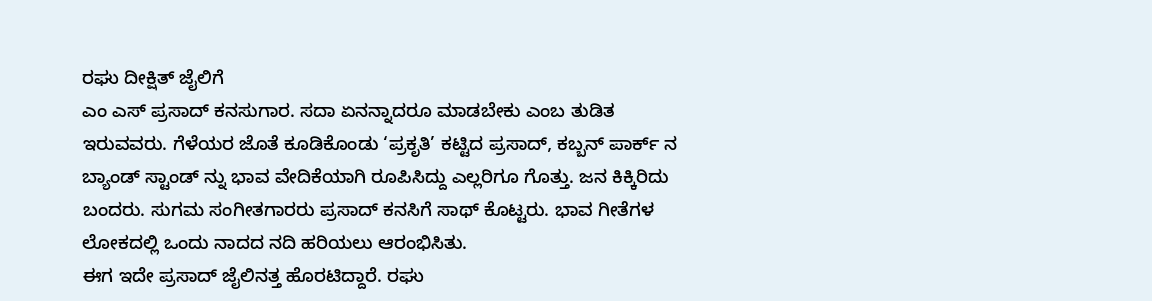ರಘು ದೀಕ್ಷಿತ್ ಜೈಲಿಗೆ
ಎಂ ಎಸ್ ಪ್ರಸಾದ್ ಕನಸುಗಾರ. ಸದಾ ಏನನ್ನಾದರೂ ಮಾಡಬೇಕು ಎಂಬ ತುಡಿತ ಇರುವವರು. ಗೆಳೆಯರ ಜೊತೆ ಕೂಡಿಕೊಂಡು ‘ಪ್ರಕೃತಿ’ ಕಟ್ಟಿದ ಪ್ರಸಾದ್, ಕಬ್ಬನ್ ಪಾರ್ಕ್ ನ ಬ್ಯಾಂಡ್ ಸ್ಟಾಂಡ್ ನ್ನು ಭಾವ ವೇದಿಕೆಯಾಗಿ ರೂಪಿಸಿದ್ದು ಎಲ್ಲರಿಗೂ ಗೊತ್ತು. ಜನ ಕಿಕ್ಕಿರಿದು ಬಂದರು. ಸುಗಮ ಸಂಗೀತಗಾರರು ಪ್ರಸಾದ್ ಕನಸಿಗೆ ಸಾಥ್ ಕೊಟ್ಟರು. ಭಾವ ಗೀತೆಗಳ ಲೋಕದಲ್ಲಿ ಒಂದು ನಾದದ ನದಿ ಹರಿಯಲು ಆರಂಭಿಸಿತು.
ಈಗ ಇದೇ ಪ್ರಸಾದ್ ಜೈಲಿನತ್ತ ಹೊರಟಿದ್ದಾರೆ. ರಘು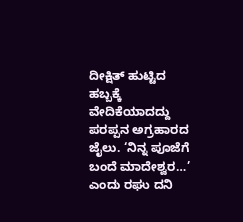ದೀಕ್ಷಿತ್ ಹುಟ್ಟಿದ ಹಬ್ಬಕ್ಕೆ ವೇದಿಕೆಯಾದದ್ದು ಪರಪ್ಪನ ಅಗ್ರಹಾರದ ಜೈಲು. ‘ನಿನ್ನ ಪೂಜೆಗೆ ಬಂದೆ ಮಾದೇಶ್ವರ…’ ಎಂದು ರಘು ದನಿ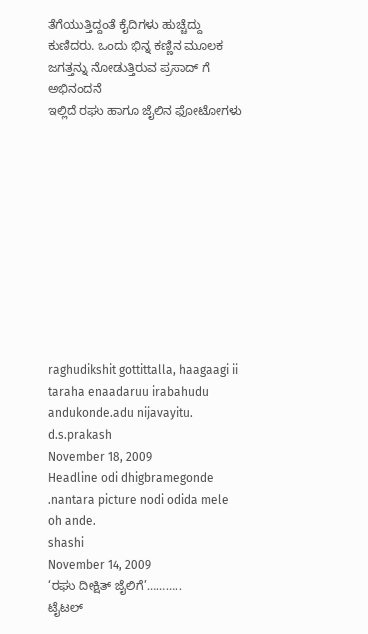ತೆಗೆಯುತ್ತಿದ್ದಂತೆ ಕೈದಿಗಳು ಹುಚ್ಚೆದ್ದು ಕುಣಿದರು. ಒಂದು ಭಿನ್ನ ಕಣ್ಣಿನ ಮೂಲಕ ಜಗತ್ತನ್ನು ನೋಡುತ್ತಿರುವ ಪ್ರಸಾದ್ ಗೆ ಅಭಿನಂದನೆ
ಇಲ್ಲಿದೆ ರಘು ಹಾಗೂ ಜೈಲಿನ ಫೋಟೋಗಳು











raghudikshit gottittalla, haagaagi ii taraha enaadaruu irabahudu andukonde.adu nijavayitu.
d.s.prakash
November 18, 2009
Headline odi dhigbramegonde .nantara picture nodi odida mele oh ande.
shashi
November 14, 2009
‘ರಘು ದೀಕ್ಷಿತ್ ಜೈಲಿಗೆ’………..
ಟೈಟಲ್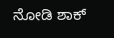ನೋಡಿ ಶಾಕ್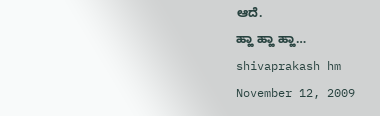ಆದೆ.
ಹ್ಹಾ ಹ್ಹಾ ಹ್ಹಾ…
shivaprakash hm
November 12, 2009